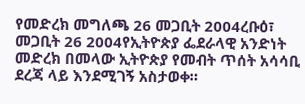የመድረክ መግለጫ 26 መጋቢት 2004ረቡዕ፣ መጋቢት 26 2004የኢትዮጵያ ፌደራላዊ አንድነት መድረክ በመላው ኢትዮጵያ የመብት ጥሰት አሳሳቢ ደረጃ ላይ እንደሚገኝ አስታወቀ።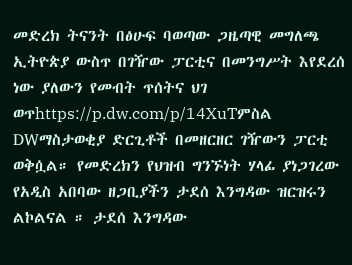መድረክ ትናንት በፅሁፍ ባወጣው ጋዜጣዊ መግለጫ ኢትዮጵያ ውስጥ በገዥው ፓርቲና በመንግሥት እየደረሰ ነው ያለውን የመብት ጥሰትና ህገ ወጥhttps://p.dw.com/p/14XuTምስል DWማስታወቂያ ድርጊቶች በመዘርዘር ገዥውን ፓርቲ ወቅሷል። የመድረክን የህዝብ ግንኙነት ሃላፊ ያነጋገረው የአዲስ አበባው ዘጋቢያችን ታደሰ እንግዳው ዝርዝሩን ልኮልናል ። ታደሰ እንግዳው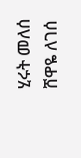ሂሩት መለሰ ሸዋዬ ለገሰ